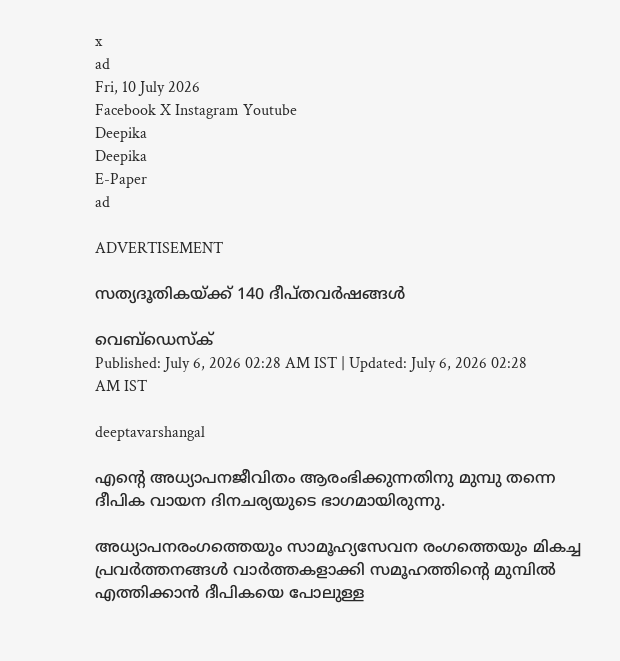x
ad
Fri, 10 July 2026
Facebook X Instagram Youtube
Deepika
Deepika
E-Paper
ad

ADVERTISEMENT

സത്യദൂതികയ്ക്ക് 140 ദീപ്തവർഷങ്ങൾ

വെബ്ഡെസ്ക്
Published: July 6, 2026 02:28 AM IST | Updated: July 6, 2026 02:28 AM IST

deeptavarshangal

എന്‍റെ അധ്യാപനജീവിതം ആരംഭിക്കുന്നതിനു മുമ്പു തന്നെ ദീപിക വായന ദിനചര്യയുടെ ഭാഗമായിരുന്നു.

അധ്യാപനരംഗത്തെയും സാമൂഹ്യസേവന രംഗത്തെയും മികച്ച പ്രവര്‍ത്തനങ്ങള്‍ വാര്‍ത്തകളാക്കി സമൂഹത്തിന്‍റെ മുമ്പില്‍ എത്തിക്കാന്‍ ദീപികയെ പോലുള്ള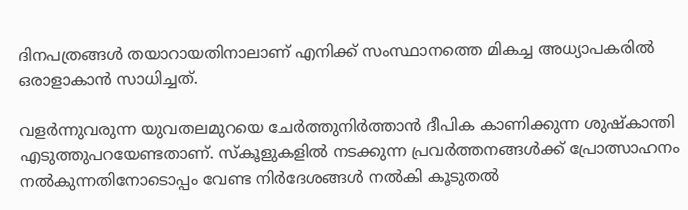ദിനപത്രങ്ങള്‍ തയാറായതിനാലാണ് എനിക്ക് സംസ്ഥാനത്തെ മികച്ച അധ്യാപകരില്‍ ഒരാളാകാന്‍ സാധിച്ചത്.

വളര്‍ന്നുവരുന്ന യുവതലമുറയെ ചേര്‍ത്തുനിര്‍ത്താന്‍ ദീപിക കാണിക്കുന്ന ശുഷ്‌കാന്തി എടുത്തുപറയേണ്ടതാണ്. സ്‌കൂളുകളില്‍ നടക്കുന്ന പ്രവര്‍ത്തനങ്ങള്‍ക്ക് പ്രോത്സാഹനം നല്‍കുന്നതിനോടൊപ്പം വേണ്ട നിര്‍ദേശങ്ങള്‍ നല്‍കി കൂടുതല്‍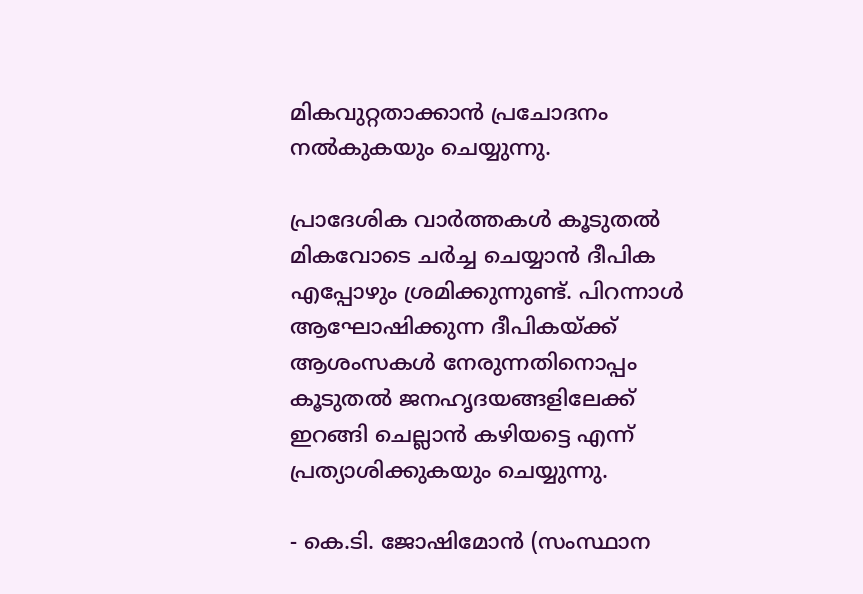മികവുറ്റതാക്കാന്‍ പ്രചോദനം നല്‍കുകയും ചെയ്യുന്നു.

പ്രാദേശിക വാര്‍ത്തകള്‍ കൂടുതല്‍ മികവോടെ ചര്‍ച്ച ചെയ്യാന്‍ ദീപിക എപ്പോഴും ശ്രമിക്കുന്നുണ്ട്. പിറന്നാള്‍ ആഘോഷിക്കുന്ന ദീപികയ്ക്ക് ആശംസകള്‍ നേരുന്നതിനൊപ്പം കൂടുതല്‍ ജനഹൃദയങ്ങളിലേക്ക് ഇറങ്ങി ചെല്ലാന്‍ കഴിയട്ടെ എന്ന് പ്രത്യാശിക്കുകയും ചെയ്യുന്നു.

- കെ.ടി. ജോഷിമോന്‍ (സംസ്ഥാന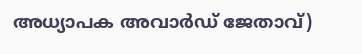അധ്യാപക അവാര്‍ഡ് ജേതാവ്)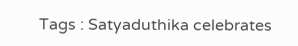Tags : Satyaduthika celebrates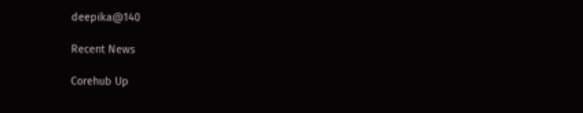deepika@140

Recent News

Corehub Up